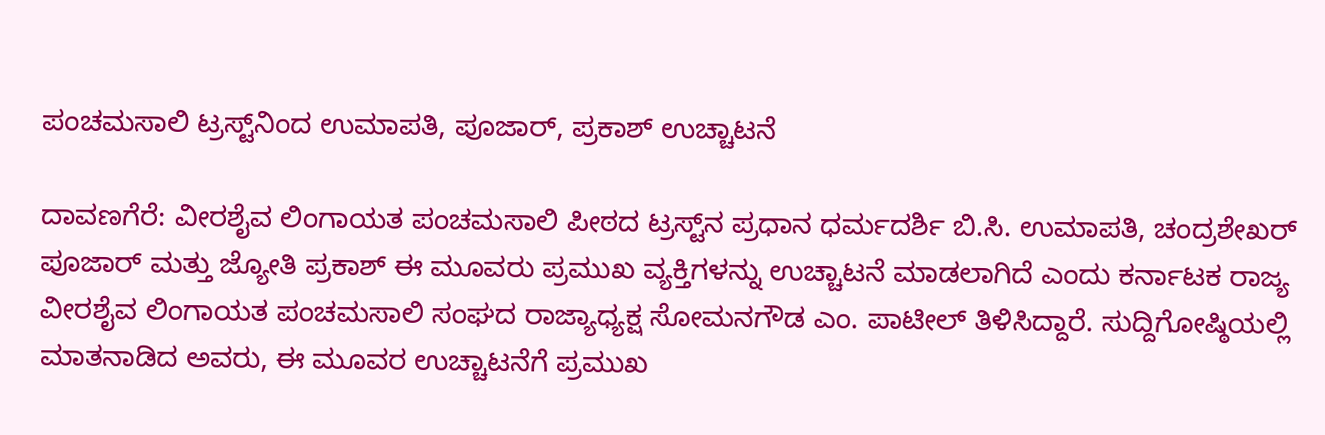ಪಂಚಮಸಾಲಿ ಟ್ರಸ್ಟ್‌ನಿಂದ ಉಮಾಪತಿ, ಪೂಜಾರ್, ಪ್ರಕಾಶ್ ಉಚ್ಚಾಟನೆ

ದಾವಣಗೆರೆ: ವೀರಶೈವ ಲಿಂಗಾಯತ ಪಂಚಮಸಾಲಿ ಪೀಠದ ಟ್ರಸ್ಟ್‌ನ ಪ್ರಧಾನ ಧರ್ಮದರ್ಶಿ ಬಿ.ಸಿ. ಉಮಾಪತಿ, ಚಂದ್ರಶೇಖರ್ ಪೂಜಾರ್ ಮತ್ತು ಜ್ಯೋತಿ ಪ್ರಕಾಶ್ ಈ ಮೂವರು ಪ್ರಮುಖ ವ್ಯಕ್ತಿಗಳನ್ನು ಉಚ್ಚಾಟನೆ ಮಾಡಲಾಗಿದೆ ಎಂದು ಕರ್ನಾಟಕ ರಾಜ್ಯ ವೀರಶೈವ ಲಿಂಗಾಯತ ಪಂಚಮಸಾಲಿ ಸಂಘದ ರಾಜ್ಯಾಧ್ಯಕ್ಷ ಸೋಮನಗೌಡ ಎಂ. ಪಾಟೀಲ್ ತಿಳಿಸಿದ್ದಾರೆ. ಸುದ್ದಿಗೋಷ್ಠಿಯಲ್ಲಿ ಮಾತನಾಡಿದ ಅವರು, ಈ ಮೂವರ ಉಚ್ಚಾಟನೆಗೆ ಪ್ರಮುಖ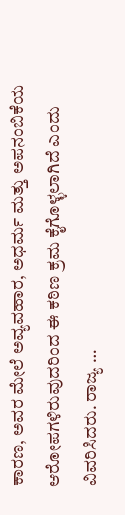ಕಾರಣ, ಅವರ ಮೇಲೆ ಅವ್ಯವಹಾರ, ಅಧರ್ಮ ಮತ್ತು ಅಪನಂಬಿಕೆಯ ಆರೋಪಗಳಿರುವುದರಿಂದ ಈ ಕಠಿಣ ಕ್ರಮ ಕೈಗೊಳ್ಳಲಾಗಿದೆ ಎಂದು ವಿವರಿಸಿದರು. ರಾಜ್ಯ …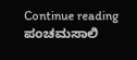Continue reading ಪಂಚಮಸಾಲಿ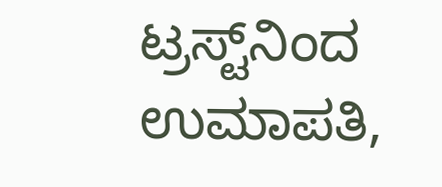ಟ್ರಸ್ಟ್‌ನಿಂದ ಉಮಾಪತಿ,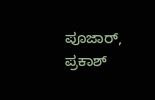ಪೂಜಾರ್, ಪ್ರಕಾಶ್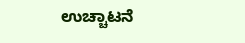ಉಚ್ಚಾಟನೆ